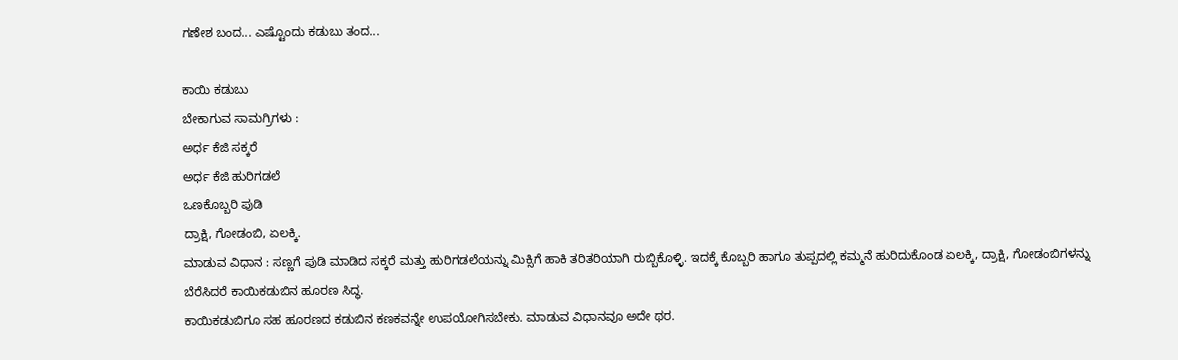ಗಣೇಶ ಬಂದ... ಎಷ್ಟೊಂದು ಕಡುಬು ತಂದ...

ಕಾಯಿ ಕಡುಬು
ಬೇಕಾಗುವ ಸಾಮಗ್ರಿಗಳು :
ಅರ್ಧ ಕೆಜಿ ಸಕ್ಕರೆ
ಅರ್ಧ ಕೆಜಿ ಹುರಿಗಡಲೆ
ಒಣಕೊಬ್ಬರಿ ಪುಡಿ
ದ್ರಾಕ್ಷಿ, ಗೋಡಂಬಿ, ಏಲಕ್ಕಿ.
ಮಾಡುವ ವಿಧಾನ : ಸಣ್ಣಗೆ ಪುಡಿ ಮಾಡಿದ ಸಕ್ಕರೆ ಮತ್ತು ಹುರಿಗಡಲೆಯನ್ನು ಮಿಕ್ಸಿಗೆ ಹಾಕಿ ತರಿತರಿಯಾಗಿ ರುಬ್ಬಿಕೊಳ್ಳಿ. ಇದಕ್ಕೆ ಕೊಬ್ಬರಿ ಹಾಗೂ ತುಪ್ಪದಲ್ಲಿ ಕಮ್ಮನೆ ಹುರಿದುಕೊಂಡ ಏಲಕ್ಕಿ, ದ್ರಾಕ್ಷಿ, ಗೋಡಂಬಿಗಳನ್ನು ಬೆರೆಸಿದರೆ ಕಾಯಿಕಡುಬಿನ ಹೂರಣ ಸಿದ್ಧ.
ಕಾಯಿಕಡುಬಿಗೂ ಸಹ ಹೂರಣದ ಕಡುಬಿನ ಕಣಕವನ್ನೇ ಉಪಯೋಗಿಸಬೇಕು. ಮಾಡುವ ವಿಧಾನವೂ ಅದೇ ಥರ.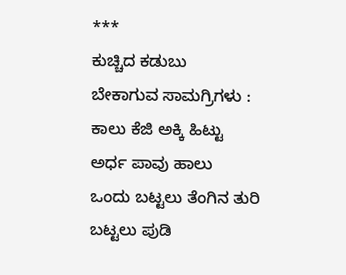***
ಕುಚ್ಚಿದ ಕಡುಬು
ಬೇಕಾಗುವ ಸಾಮಗ್ರಿಗಳು :
ಕಾಲು ಕೆಜಿ ಅಕ್ಕಿ ಹಿಟ್ಟು
ಅರ್ಧ ಪಾವು ಹಾಲು
ಒಂದು ಬಟ್ಟಲು ತೆಂಗಿನ ತುರಿ
ಬಟ್ಟಲು ಪುಡಿ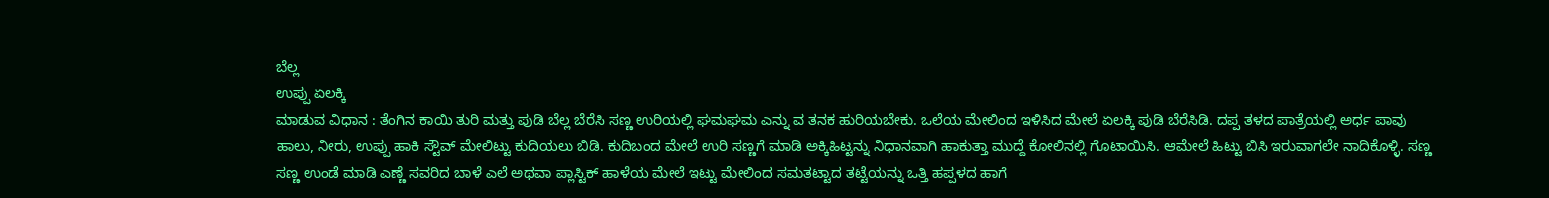ಬೆಲ್ಲ
ಉಪ್ಪು ಏಲಕ್ಕಿ
ಮಾಡುವ ವಿಧಾನ : ತೆಂಗಿನ ಕಾಯಿ ತುರಿ ಮತ್ತು ಪುಡಿ ಬೆಲ್ಲ ಬೆರೆಸಿ ಸಣ್ಣ ಉರಿಯಲ್ಲಿ ಘಮಘಮ ಎನ್ನು ವ ತನಕ ಹುರಿಯಬೇಕು. ಒಲೆಯ ಮೇಲಿಂದ ಇಳಿಸಿದ ಮೇಲೆ ಏಲಕ್ಕಿ ಪುಡಿ ಬೆರೆಸಿಡಿ. ದಪ್ಪ ತಳದ ಪಾತ್ರೆಯಲ್ಲಿ ಅರ್ಧ ಪಾವು ಹಾಲು, ನೀರು, ಉಪ್ಪು ಹಾಕಿ ಸ್ಟೌವ್ ಮೇಲಿಟ್ಟು ಕುದಿಯಲು ಬಿಡಿ. ಕುದಿಬಂದ ಮೇಲೆ ಉರಿ ಸಣ್ಣಗೆ ಮಾಡಿ ಅಕ್ಕಿಹಿಟ್ಟನ್ನು ನಿಧಾನವಾಗಿ ಹಾಕುತ್ತಾ ಮುದ್ದೆ ಕೋಲಿನಲ್ಲಿ ಗೊಟಾಯಿಸಿ. ಆಮೇಲೆ ಹಿಟ್ಟು ಬಿಸಿ ಇರುವಾಗಲೇ ನಾದಿಕೊಳ್ಳಿ. ಸಣ್ಣ ಸಣ್ಣ ಉಂಡೆ ಮಾಡಿ ಎಣ್ಣೆ ಸವರಿದ ಬಾಳೆ ಎಲೆ ಅಥವಾ ಪ್ಲಾಸ್ಟಿಕ್ ಹಾಳೆಯ ಮೇಲೆ ಇಟ್ಟು ಮೇಲಿಂದ ಸಮತಟ್ಟಾದ ತಟ್ಟೆಯನ್ನು ಒತ್ತಿ ಹಪ್ಪಳದ ಹಾಗೆ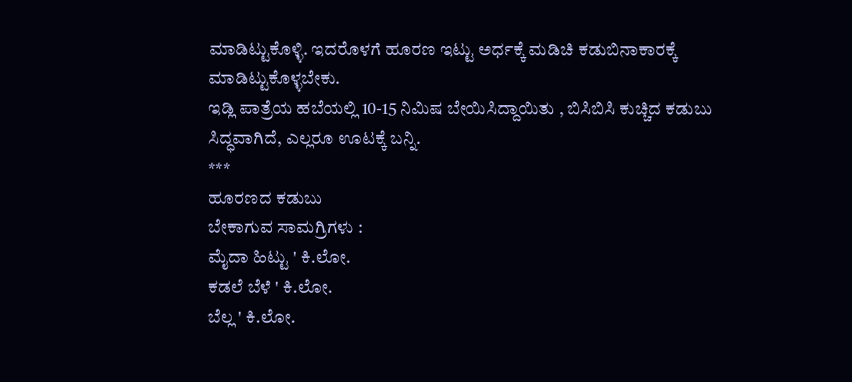ಮಾಡಿಟ್ಟುಕೊಳ್ಳಿ. ಇದರೊಳಗೆ ಹೂರಣ ಇಟ್ಟು ಅರ್ಧಕ್ಕೆ ಮಡಿಚಿ ಕಡುಬಿನಾಕಾರಕ್ಕೆ ಮಾಡಿಟ್ಟುಕೊಳ್ಳಬೇಕು.
ಇಡ್ಲಿ ಪಾತ್ರೆಯ ಹಬೆಯಲ್ಲಿ 10-15 ನಿಮಿಷ ಬೇಯಿಸಿದ್ದಾಯಿತು , ಬಿಸಿಬಿಸಿ ಕುಚ್ಚಿದ ಕಡುಬು ಸಿದ್ಧವಾಗಿದೆ, ಎಲ್ಲರೂ ಊಟಕ್ಕೆ ಬನ್ನಿ.
***
ಹೂರಣದ ಕಡುಬು
ಬೇಕಾಗುವ ಸಾಮಗ್ರಿಗಳು :
ಮೈದಾ ಹಿಟ್ಟು ' ಕಿ.ಲೋ.
ಕಡಲೆ ಬೆಳೆ ' ಕಿ.ಲೋ.
ಬೆಲ್ಲ ' ಕಿ.ಲೋ.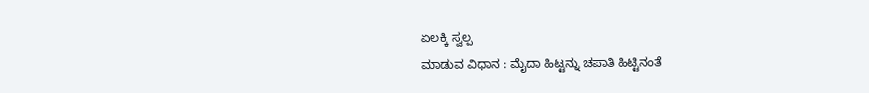ಏಲಕ್ಕಿ ಸ್ವಲ್ಪ
ಮಾಡುವ ವಿಧಾನ : ಮೈದಾ ಹಿಟ್ಟನ್ನು ಚಪಾತಿ ಹಿಟ್ಟಿನಂತೆ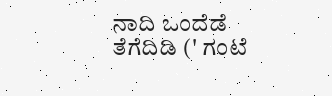ನಾದಿ ಒಂದೆಡೆ ತೆಗೆದಿಡಿ (' ಗಂಟೆ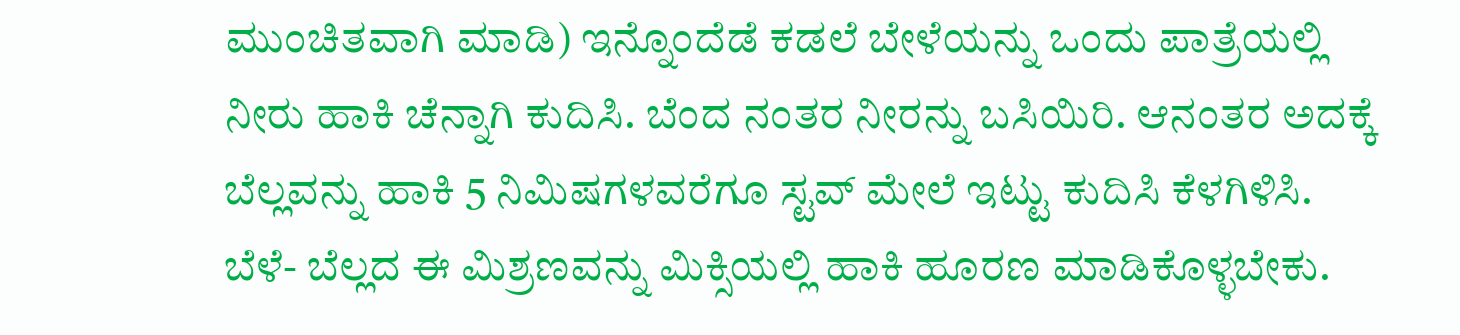ಮುಂಚಿತವಾಗಿ ಮಾಡಿ) ಇನ್ನೊಂದೆಡೆ ಕಡಲೆ ಬೇಳೆಯನ್ನು ಒಂದು ಪಾತ್ರೆಯಲ್ಲಿ ನೀರು ಹಾಕಿ ಚೆನ್ನಾಗಿ ಕುದಿಸಿ. ಬೆಂದ ನಂತರ ನೀರನ್ನು ಬಸಿಯಿರಿ. ಆನಂತರ ಅದಕ್ಕೆ ಬೆಲ್ಲವನ್ನು ಹಾಕಿ 5 ನಿಮಿಷಗಳವರೆಗೂ ಸ್ಟವ್ ಮೇಲೆ ಇಟ್ಟು ಕುದಿಸಿ ಕೆಳಗಿಳಿಸಿ. ಬೆಳೆ- ಬೆಲ್ಲದ ಈ ಮಿಶ್ರಣವನ್ನು ಮಿಕ್ಸಿಯಲ್ಲಿ ಹಾಕಿ ಹೂರಣ ಮಾಡಿಕೊಳ್ಳಬೇಕು.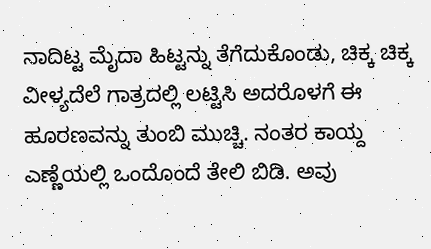ನಾದಿಟ್ಟ ಮೈದಾ ಹಿಟ್ಟನ್ನು ತೆಗೆದುಕೊಂಡು, ಚಿಕ್ಕ ಚಿಕ್ಕ ವೀಳ್ಯದೆಲೆ ಗಾತ್ರದಲ್ಲಿ ಲಟ್ಟಿಸಿ ಅದರೊಳಗೆ ಈ ಹೂರಣವನ್ನು ತುಂಬಿ ಮುಚ್ಚಿ. ನಂತರ ಕಾಯ್ದ ಎಣ್ಣೆಯಲ್ಲಿ ಒಂದೊಂದೆ ತೇಲಿ ಬಿಡಿ. ಅವು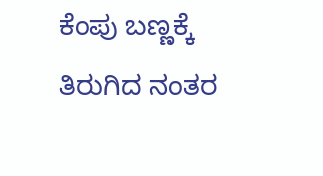ಕೆಂಪು ಬಣ್ಣಕ್ಕೆ ತಿರುಗಿದ ನಂತರ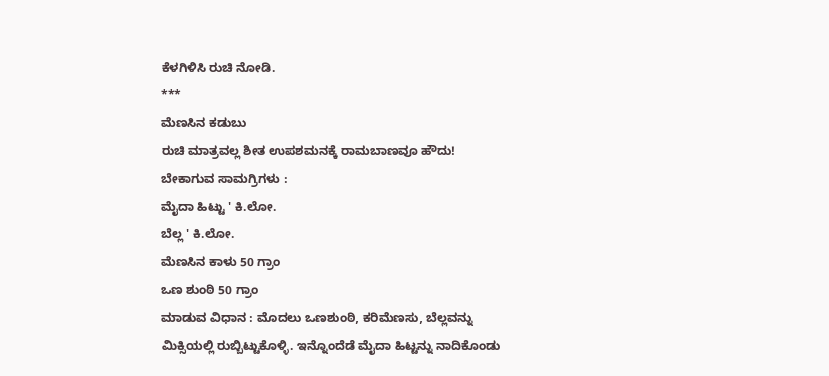ಕೆಳಗಿಳಿಸಿ ರುಚಿ ನೋಡಿ.
***
ಮೆಣಸಿನ ಕಡುಬು
ರುಚಿ ಮಾತ್ರವಲ್ಲ ಶೀತ ಉಪಶಮನಕ್ಕೆ ರಾಮಬಾಣವೂ ಹೌದು!
ಬೇಕಾಗುವ ಸಾಮಗ್ರಿಗಳು :
ಮೈದಾ ಹಿಟ್ಟು ' ಕಿ.ಲೋ.
ಬೆಲ್ಲ ' ಕಿ.ಲೋ.
ಮೆಣಸಿನ ಕಾಳು 50 ಗ್ರಾಂ
ಒಣ ಶುಂಠಿ 50 ಗ್ರಾಂ
ಮಾಡುವ ವಿಧಾನ : ಮೊದಲು ಒಣಶುಂಠಿ, ಕರಿಮೆಣಸು, ಬೆಲ್ಲವನ್ನು ಮಿಕ್ಸಿಯಲ್ಲಿ ರುಬ್ಬಿಟ್ಟುಕೊಳ್ಳಿ. ಇನ್ನೊಂದೆಡೆ ಮೈದಾ ಹಿಟ್ಟನ್ನು ನಾದಿಕೊಂಡು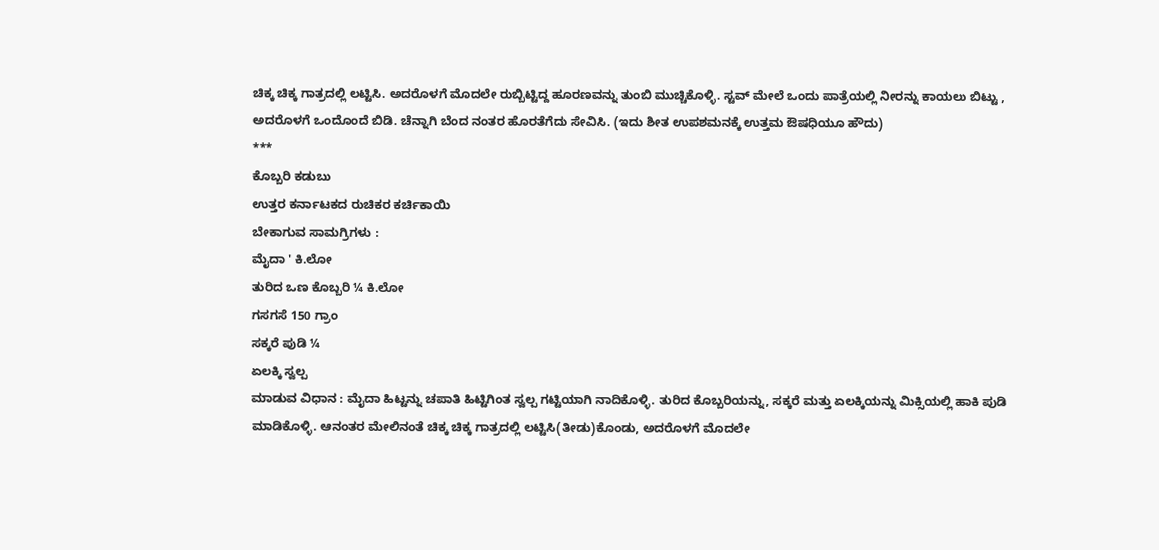ಚಿಕ್ಕ ಚಿಕ್ಕ ಗಾತ್ರದಲ್ಲಿ ಲಟ್ಟಿಸಿ. ಅದರೊಳಗೆ ಮೊದಲೇ ರುಬ್ಬಿಟ್ಟಿದ್ದ ಹೂರಣವನ್ನು ತುಂಬಿ ಮುಚ್ಚಿಕೊಳ್ಳಿ. ಸ್ಟವ್ ಮೇಲೆ ಒಂದು ಪಾತ್ರೆಯಲ್ಲಿ ನೀರನ್ನು ಕಾಯಲು ಬಿಟ್ಟು , ಅದರೊಳಗೆ ಒಂದೊಂದೆ ಬಿಡಿ. ಚೆನ್ನಾಗಿ ಬೆಂದ ನಂತರ ಹೊರತೆಗೆದು ಸೇವಿಸಿ. (ಇದು ಶೀತ ಉಪಶಮನಕ್ಕೆ ಉತ್ತಮ ಔಷಧಿಯೂ ಹೌದು)
***
ಕೊಬ್ಬರಿ ಕಡುಬು
ಉತ್ತರ ಕರ್ನಾಟಕದ ರುಚಿಕರ ಕರ್ಚಿಕಾಯಿ
ಬೇಕಾಗುವ ಸಾಮಗ್ರಿಗಳು :
ಮೈದಾ ' ಕಿ.ಲೋ
ತುರಿದ ಒಣ ಕೊಬ್ಬರಿ ¼ ಕಿ.ಲೋ
ಗಸಗಸೆ 150 ಗ್ರಾಂ
ಸಕ್ಕರೆ ಪುಡಿ ¼
ಏಲಕ್ಕಿ ಸ್ವಲ್ಪ
ಮಾಡುವ ವಿಧಾನ : ಮೈದಾ ಹಿಟ್ಟನ್ನು ಚಪಾತಿ ಹಿಟ್ಟಿಗಿಂತ ಸ್ವಲ್ಪ ಗಟ್ಟಿಯಾಗಿ ನಾದಿಕೊಳ್ಳಿ. ತುರಿದ ಕೊಬ್ಬರಿಯನ್ನು, ಸಕ್ಕರೆ ಮತ್ತು ಏಲಕ್ಕಿಯನ್ನು ಮಿಕ್ಸಿಯಲ್ಲಿ ಹಾಕಿ ಪುಡಿ ಮಾಡಿಕೊಳ್ಳಿ. ಆನಂತರ ಮೇಲಿನಂತೆ ಚಿಕ್ಕ ಚಿಕ್ಕ ಗಾತ್ರದಲ್ಲಿ ಲಟ್ಟಿಸಿ(ತೀಡು)ಕೊಂಡು, ಅದರೊಳಗೆ ಮೊದಲೇ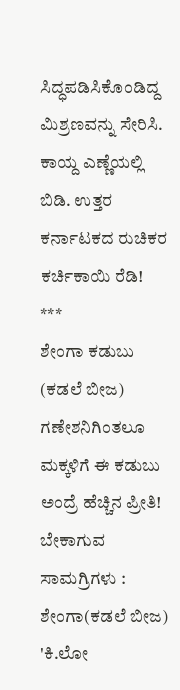ಸಿದ್ಧಪಡಿಸಿಕೊಂಡಿದ್ದ ಮಿಶ್ರಣವನ್ನು ಸೇರಿಸಿ. ಕಾಯ್ದ ಎಣ್ಣೆಯಲ್ಲಿ ಬಿಡಿ. ಉತ್ತರ ಕರ್ನಾಟಕದ ರುಚಿಕರ ಕರ್ಚಿಕಾಯಿ ರೆಡಿ!
***
ಶೇಂಗಾ ಕಡುಬು (ಕಡಲೆ ಬೀಜ)
ಗಣೇಶನಿಗಿಂತಲೂ ಮಕ್ಕಳಿಗೆ ಈ ಕಡುಬು ಅಂದ್ರೆ ಹೆಚ್ಚಿನ ಪ್ರೀತಿ!
ಬೇಕಾಗುವ ಸಾಮಗ್ರಿಗಳು :
ಶೇಂಗಾ(ಕಡಲೆ ಬೀಜ) 'ಕಿ.ಲೋ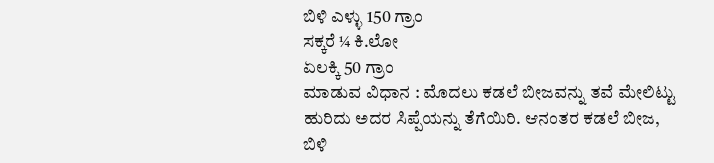ಬಿಳಿ ಎಳ್ಳು 150 ಗ್ರಾಂ
ಸಕ್ಕರೆ ¼ ಕಿ.ಲೋ
ಏಲಕ್ಕಿ 50 ಗ್ರಾಂ
ಮಾಡುವ ವಿಧಾನ : ಮೊದಲು ಕಡಲೆ ಬೀಜವನ್ನು ತವೆ ಮೇಲಿಟ್ಟು ಹುರಿದು ಅದರ ಸಿಪ್ಪೆಯನ್ನು ತೆಗೆಯಿರಿ. ಆನಂತರ ಕಡಲೆ ಬೀಜ, ಬಿಳಿ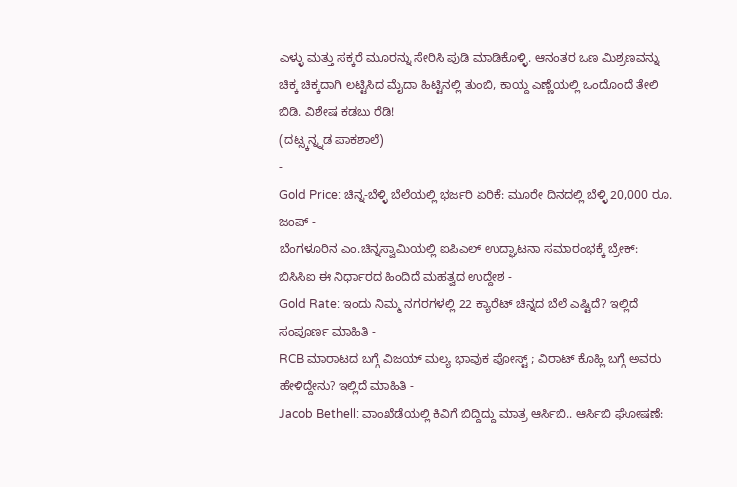ಎಳ್ಳು ಮತ್ತು ಸಕ್ಕರೆ ಮೂರನ್ನು ಸೇರಿಸಿ ಪುಡಿ ಮಾಡಿಕೊಳ್ಳಿ. ಆನಂತರ ಒಣ ಮಿಶ್ರಣವನ್ನು ಚಿಕ್ಕ ಚಿಕ್ಕದಾಗಿ ಲಟ್ಟಿಸಿದ ಮೈದಾ ಹಿಟ್ಟಿನಲ್ಲಿ ತುಂಬಿ, ಕಾಯ್ದ ಎಣ್ಣೆಯಲ್ಲಿ ಒಂದೊಂದೆ ತೇಲಿ ಬಿಡಿ. ವಿಶೇಷ ಕಡಬು ರೆಡಿ!
(ದಟ್ಸ್ಕನ್ನ್ನಡ ಪಾಕಶಾಲೆ)
-
Gold Price: ಚಿನ್ನ-ಬೆಳ್ಳಿ ಬೆಲೆಯಲ್ಲಿ ಭರ್ಜರಿ ಏರಿಕೆ: ಮೂರೇ ದಿನದಲ್ಲಿ ಬೆಳ್ಳಿ 20,000 ರೂ. ಜಂಪ್ -
ಬೆಂಗಳೂರಿನ ಎಂ.ಚಿನ್ನಸ್ವಾಮಿಯಲ್ಲಿ ಐಪಿಎಲ್ ಉದ್ಘಾಟನಾ ಸಮಾರಂಭಕ್ಕೆ ಬ್ರೇಕ್: ಬಿಸಿಸಿಐ ಈ ನಿರ್ಧಾರದ ಹಿಂದಿದೆ ಮಹತ್ವದ ಉದ್ದೇಶ -
Gold Rate: ಇಂದು ನಿಮ್ಮ ನಗರಗಳಲ್ಲಿ 22 ಕ್ಯಾರೆಟ್ ಚಿನ್ನದ ಬೆಲೆ ಎಷ್ಟಿದೆ? ಇಲ್ಲಿದೆ ಸಂಪೂರ್ಣ ಮಾಹಿತಿ -
RCB ಮಾರಾಟದ ಬಗ್ಗೆ ವಿಜಯ್ ಮಲ್ಯ ಭಾವುಕ ಪೋಸ್ಟ್ ; ವಿರಾಟ್ ಕೊಹ್ಲಿ ಬಗ್ಗೆ ಅವರು ಹೇಳಿದ್ದೇನು? ಇಲ್ಲಿದೆ ಮಾಹಿತಿ -
Jacob Bethell: ವಾಂಖೆಡೆಯಲ್ಲಿ ಕಿವಿಗೆ ಬಿದ್ದಿದ್ದು ಮಾತ್ರ ಆರ್ಸಿಬಿ.. ಆರ್ಸಿಬಿ ಘೋಷಣೆ: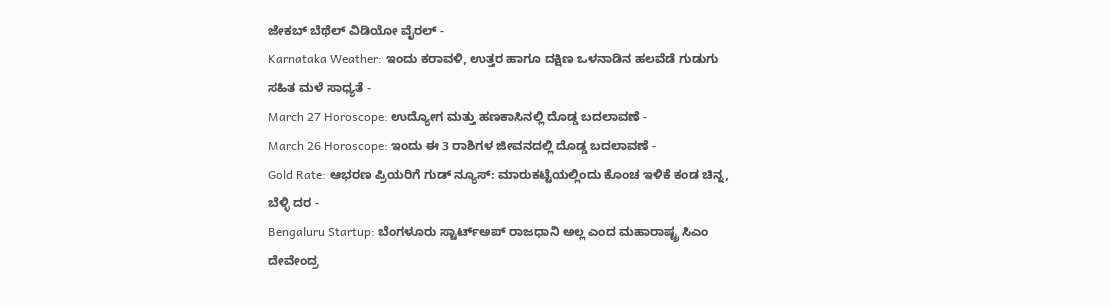ಜೇಕಬ್ ಬೆಥೆಲ್ ವಿಡಿಯೋ ವೈರಲ್ -
Karnataka Weather: ಇಂದು ಕರಾವಳಿ, ಉತ್ತರ ಹಾಗೂ ದಕ್ಷಿಣ ಒಳನಾಡಿನ ಹಲವೆಡೆ ಗುಡುಗು ಸಹಿತ ಮಳೆ ಸಾಧ್ಯತೆ -
March 27 Horoscope: ಉದ್ಯೋಗ ಮತ್ತು ಹಣಕಾಸಿನಲ್ಲಿ ದೊಡ್ಡ ಬದಲಾವಣೆ -
March 26 Horoscope: ಇಂದು ಈ 3 ರಾಶಿಗಳ ಜೀವನದಲ್ಲಿ ದೊಡ್ಡ ಬದಲಾವಣೆ -
Gold Rate: ಆಭರಣ ಪ್ರಿಯರಿಗೆ ಗುಡ್ ನ್ಯೂಸ್: ಮಾರುಕಟ್ಟೆಯಲ್ಲಿಂದು ಕೊಂಚ ಇಳಿಕೆ ಕಂಡ ಚಿನ್ನ, ಬೆಳ್ಳಿ ದರ -
Bengaluru Startup: ಬೆಂಗಳೂರು ಸ್ಟಾರ್ಟ್ಅಪ್ ರಾಜಧಾನಿ ಅಲ್ಲ ಎಂದ ಮಹಾರಾಷ್ಟ್ರ ಸಿಎಂ ದೇವೇಂದ್ರ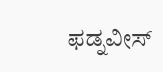ಫಡ್ನವೀಸ್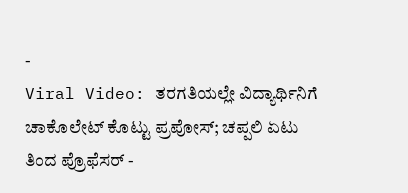-
Viral Video: ತರಗತಿಯಲ್ಲೇ ವಿದ್ಯಾರ್ಥಿನಿಗೆ ಚಾಕೊಲೇಟ್ ಕೊಟ್ಟು ಪ್ರಪೋಸ್; ಚಪ್ಪಲಿ ಏಟು ತಿಂದ ಪ್ರೊಫೆಸರ್ -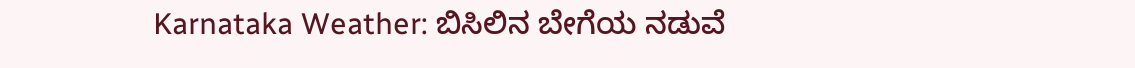Karnataka Weather: ಬಿಸಿಲಿನ ಬೇಗೆಯ ನಡುವೆ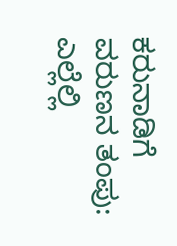ಕರುನಾಡಿಗೆ ವರುಣನ ತಂಪು: ಎಲ್ಲೆಲ್ಲಿ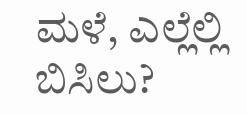ಮಳೆ, ಎಲ್ಲೆಲ್ಲಿ ಬಿಸಿಲು?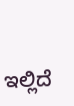ಇಲ್ಲಿದೆ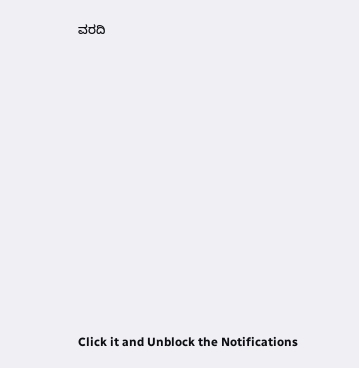ವರದಿ












Click it and Unblock the Notifications